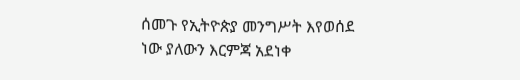ሰመጉ የኢትዮጵያ መንግሥት እየወሰደ ነው ያለውን እርምጃ አደነቀ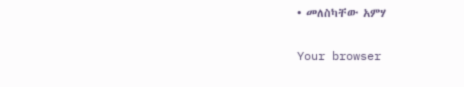• መለስካቸው አምሃ

Your browser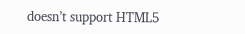doesn’t support HTML5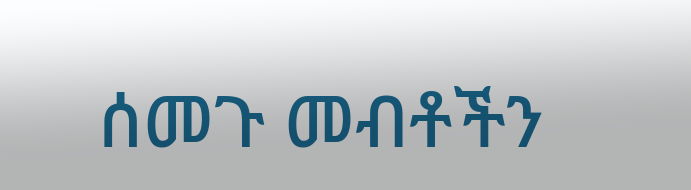ሰመጉ መብቶችን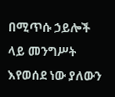በሚጥሱ ኃይሎች ላይ መንግሥት እየወሰደ ነው ያለውን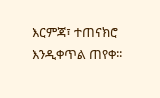እርምጃ፣ ተጠናክሮ እንዲቀጥል ጠየቀ፡፡